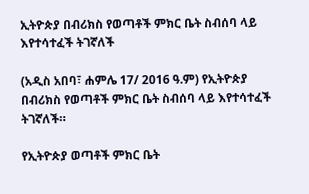ኢትዮጵያ በብሪክስ የወጣቶች ምክር ቤት ስብሰባ ላይ እየተሳተፈች ትገኛለች

(አዲስ አበባ፣ ሐምሌ 17/ 2016 ዓ.ም) የኢትዮጵያ በብሪክስ የወጣቶች ምክር ቤት ስብሰባ ላይ እየተሳተፈች ትገኛለች።

የኢትዮጵያ ወጣቶች ምክር ቤት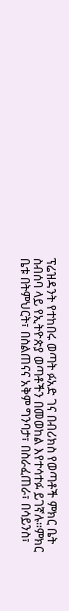ፕሬዝዳንት የተከበሩ ወጣት ፉአድ ገና በብሪክስ የወጣቶች ምክር ቤት ስብሰባ ላይ የኢትዮጵያ ወጣቶችን በመወከል እየተሳተፉ ይገኛሉ።ምክር ቤቱ በትምህርት፣ በስልጠናና አቅም ግንባታ፣ በስራፈጠራ፣ በሳይንስ፣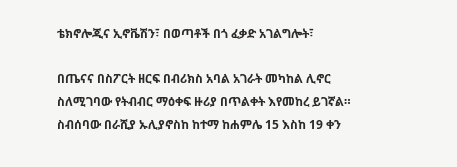ቴክኖሎጂና ኢኖቬሽን፣ በወጣቶች በጎ ፈቃድ አገልግሎት፣

በጤናና በስፖርት ዘርፍ በብሪክስ አባል አገራት መካከል ሊኖር ስለሚገባው የትብብር ማዕቀፍ ዙሪያ በጥልቀት እየመከረ ይገኛል። ስብሰባው በራሺያ ኡሊያኖስከ ከተማ ከሐምሌ 15 እስከ 19 ቀን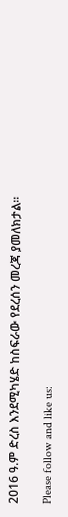2016 ዓ.ም ድረስ እንደሚካሄድ ከስፍራው የደረሰን መረጃ ያመለክታል።

Please follow and like us: